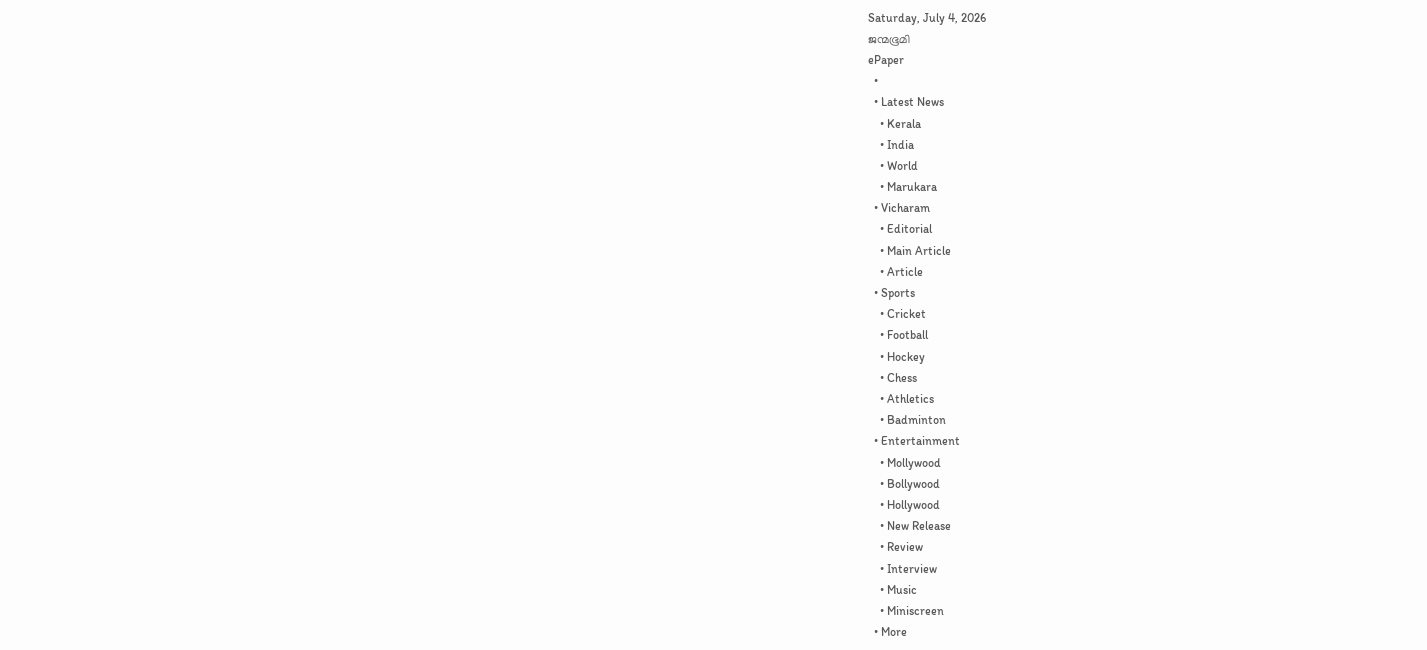Saturday, July 4, 2026
ജന്മഭൂമി
ePaper
  •
  • Latest News
    • Kerala
    • India
    • World
    • Marukara
  • Vicharam
    • Editorial
    • Main Article
    • Article
  • Sports
    • Cricket
    • Football
    • Hockey
    • Chess
    • Athletics
    • Badminton
  • Entertainment
    • Mollywood
    • Bollywood
    • Hollywood
    • New Release
    • Review
    • Interview
    • Music
    • Miniscreen
  • More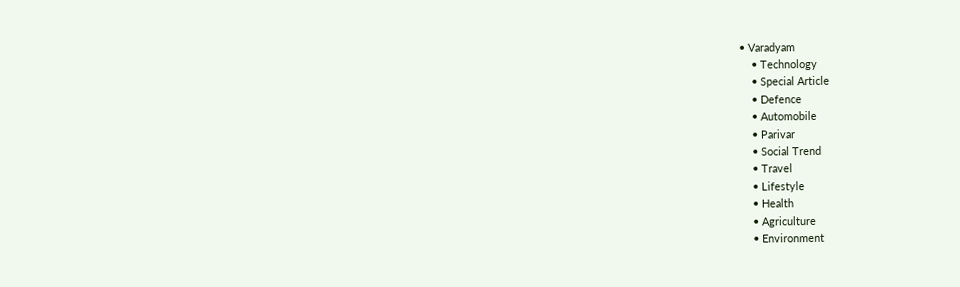• Varadyam
    • Technology
    • Special Article
    • Defence
    • Automobile
    • Parivar
    • Social Trend
    • Travel
    • Lifestyle
    • Health
    • Agriculture
    • Environment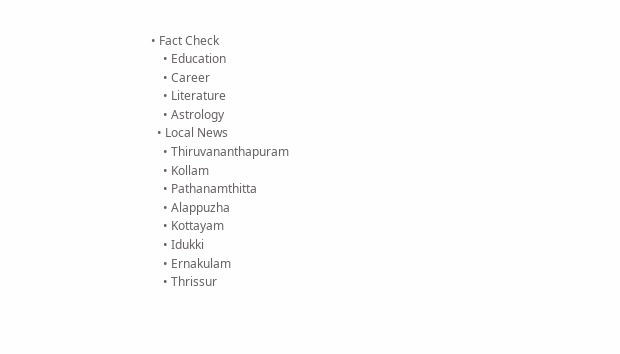• Fact Check
    • Education
    • Career
    • Literature
    • Astrology
  • Local News
    • Thiruvananthapuram
    • Kollam
    • Pathanamthitta
    • Alappuzha
    • Kottayam
    • Idukki
    • Ernakulam
    • Thrissur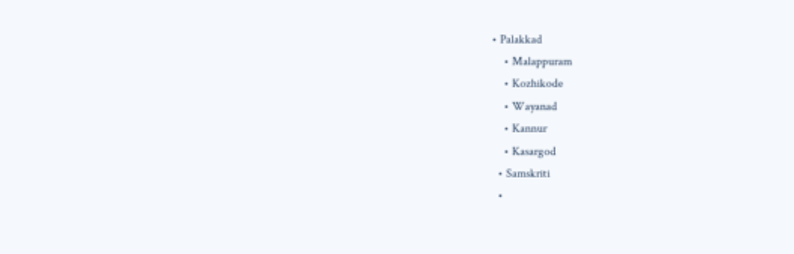• Palakkad
    • Malappuram
    • Kozhikode
    • Wayanad
    • Kannur
    • Kasargod
  • Samskriti
  •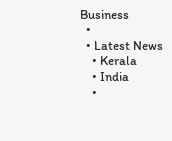Business
  •
  • Latest News
    • Kerala
    • India
    •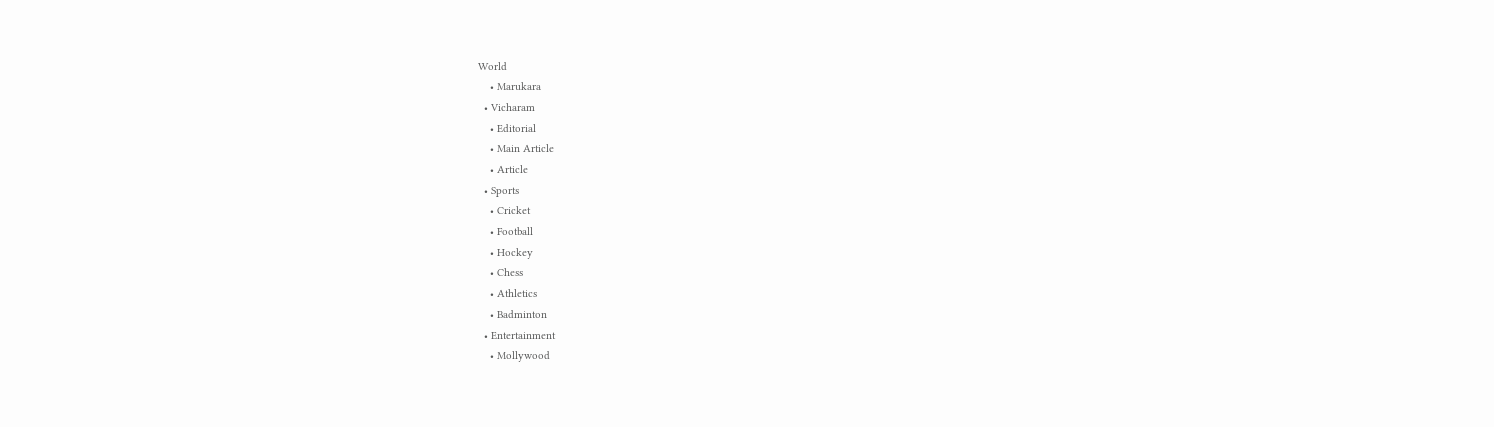World
    • Marukara
  • Vicharam
    • Editorial
    • Main Article
    • Article
  • Sports
    • Cricket
    • Football
    • Hockey
    • Chess
    • Athletics
    • Badminton
  • Entertainment
    • Mollywood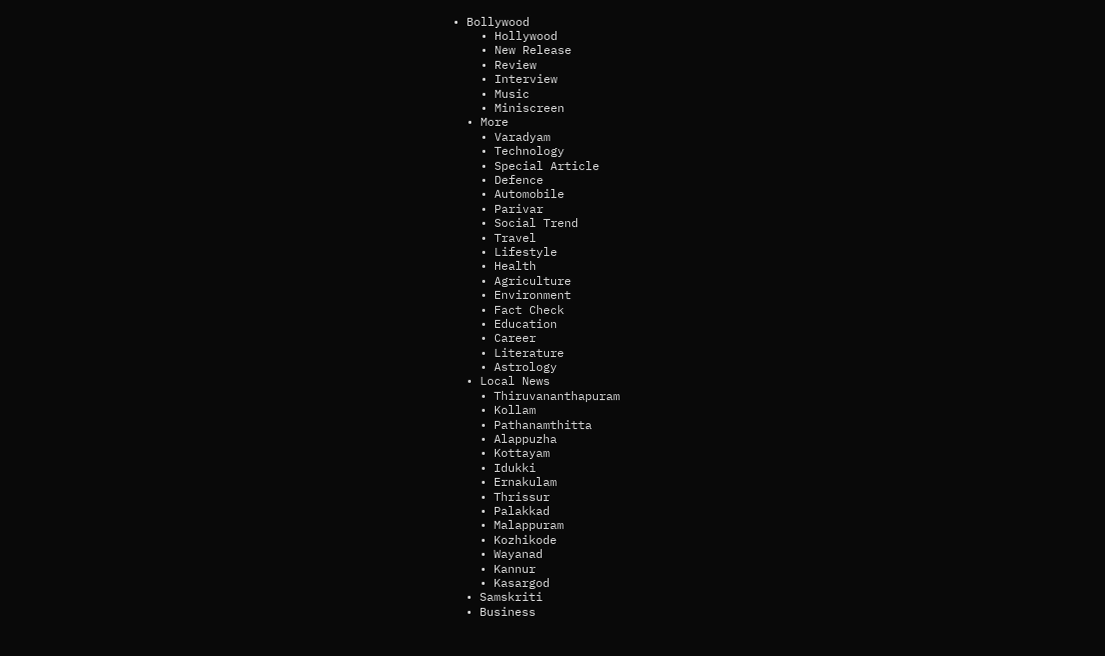• Bollywood
    • Hollywood
    • New Release
    • Review
    • Interview
    • Music
    • Miniscreen
  • More
    • Varadyam
    • Technology
    • Special Article
    • Defence
    • Automobile
    • Parivar
    • Social Trend
    • Travel
    • Lifestyle
    • Health
    • Agriculture
    • Environment
    • Fact Check
    • Education
    • Career
    • Literature
    • Astrology
  • Local News
    • Thiruvananthapuram
    • Kollam
    • Pathanamthitta
    • Alappuzha
    • Kottayam
    • Idukki
    • Ernakulam
    • Thrissur
    • Palakkad
    • Malappuram
    • Kozhikode
    • Wayanad
    • Kannur
    • Kasargod
  • Samskriti
  • Business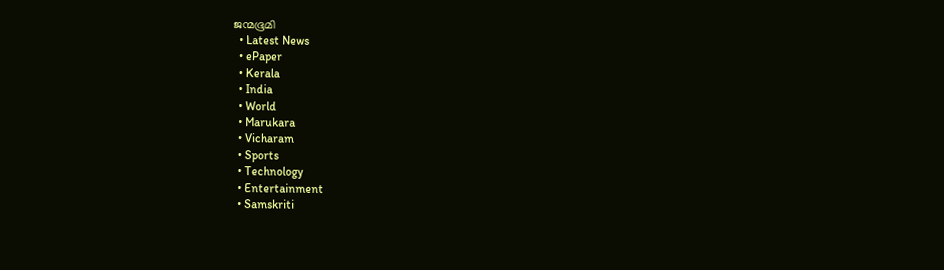ജന്മഭൂമി
  • Latest News
  • ePaper
  • Kerala
  • India
  • World
  • Marukara
  • Vicharam
  • Sports
  • Technology
  • Entertainment
  • Samskriti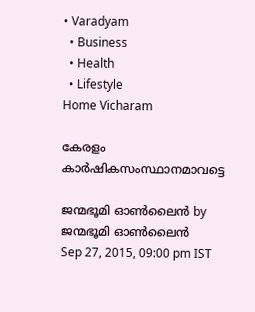• Varadyam
  • Business
  • Health
  • Lifestyle
Home Vicharam

കേരളം കാര്‍ഷികസംസ്ഥാനമാവട്ടെ

ജന്മഭൂമി ഓണ്‍ലൈന്‍ by ജന്മഭൂമി ഓണ്‍ലൈന്‍
Sep 27, 2015, 09:00 pm IST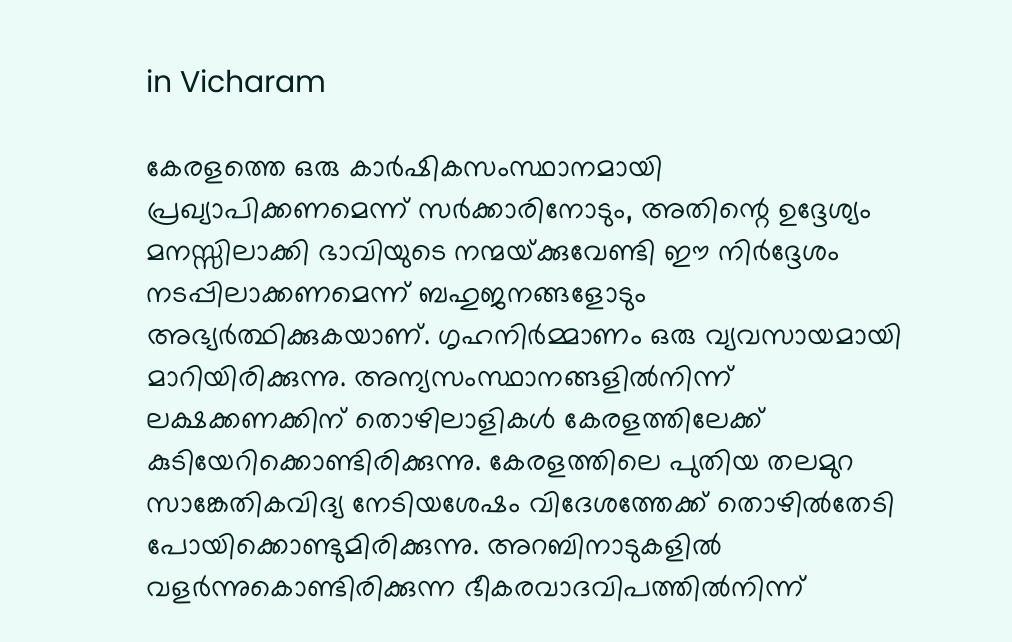in Vicharam

കേരളത്തെ ഒരു കാര്‍ഷികസംസ്ഥാനമായി പ്രഖ്യാപിക്കണമെന്ന് സര്‍ക്കാരിനോടും, അതിന്റെ ഉദ്ദേശ്യം മനസ്സിലാക്കി ഭാവിയുടെ നന്മയ്‌ക്കുവേണ്ടി ഈ നിര്‍ദ്ദേശം നടപ്പിലാക്കണമെന്ന് ബഹുജനങ്ങളോടും അഭ്യര്‍ത്ഥിക്കുകയാണ്. ഗൃഹനിര്‍മ്മാണം ഒരു വ്യവസായമായി മാറിയിരിക്കുന്നു. അന്യസംസ്ഥാനങ്ങളില്‍നിന്ന് ലക്ഷക്കണക്കിന് തൊഴിലാളികള്‍ കേരളത്തിലേക്ക് കുടിയേറിക്കൊണ്ടിരിക്കുന്നു. കേരളത്തിലെ പുതിയ തലമുറ സാങ്കേതികവിദ്യ നേടിയശേഷം വിദേശത്തേക്ക് തൊഴില്‍തേടി പോയിക്കൊണ്ടുമിരിക്കുന്നു. അറബിനാടുകളില്‍ വളര്‍ന്നുകൊണ്ടിരിക്കുന്ന ഭീകരവാദവിപത്തില്‍നിന്ന്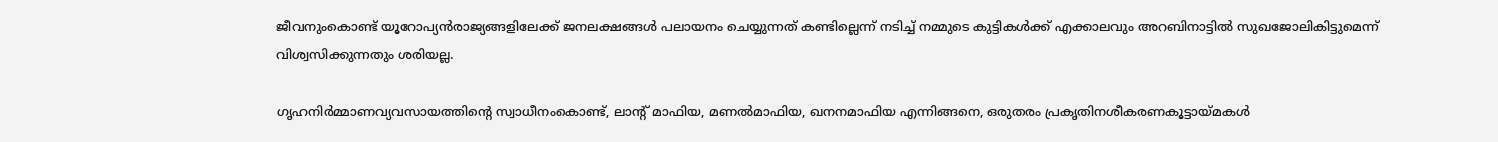ജീവനുംകൊണ്ട് യൂറോപ്യന്‍രാജ്യങ്ങളിലേക്ക് ജനലക്ഷങ്ങള്‍ പലായനം ചെയ്യുന്നത് കണ്ടില്ലെന്ന് നടിച്ച് നമ്മുടെ കുട്ടികള്‍ക്ക് എക്കാലവും അറബിനാട്ടില്‍ സുഖജോലികിട്ടുമെന്ന് വിശ്വസിക്കുന്നതും ശരിയല്ല.

ഗൃഹനിര്‍മ്മാണവ്യവസായത്തിന്റെ സ്വാധീനംകൊണ്ട്, ലാന്റ് മാഫിയ, മണല്‍മാഫിയ, ഖനനമാഫിയ എന്നിങ്ങനെ, ഒരുതരം പ്രകൃതിനശീകരണകൂട്ടായ്‌മകള്‍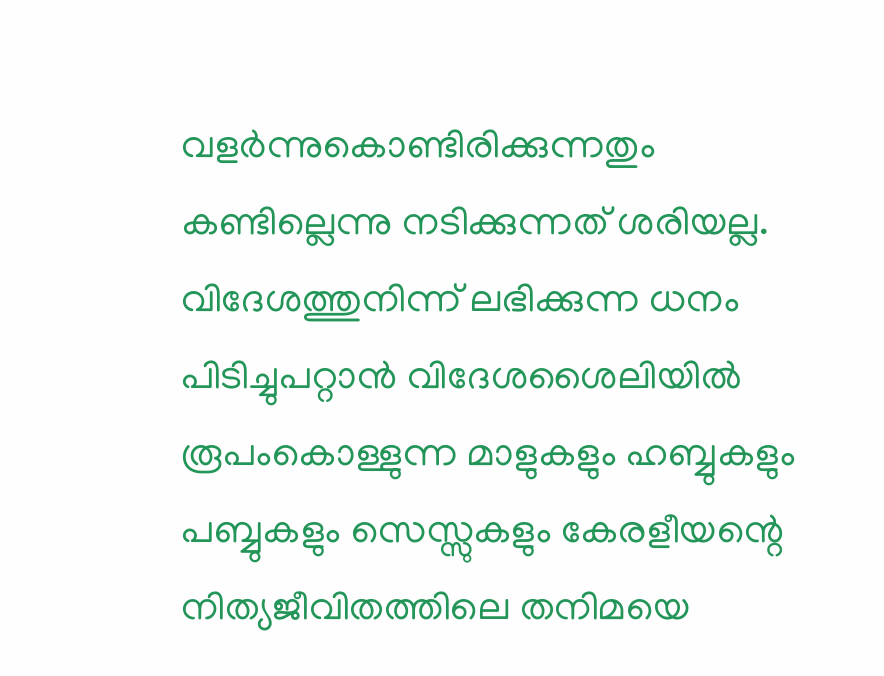വളര്‍ന്നുകൊണ്ടിരിക്കുന്നതും കണ്ടില്ലെന്നു നടിക്കുന്നത് ശരിയല്ല. വിദേശത്തുനിന്ന് ലഭിക്കുന്ന ധനം പിടിച്ചുപറ്റാന്‍ വിദേശശൈലിയില്‍ രൂപംകൊള്ളുന്ന മാളുകളും ഹബ്ബുകളും പബ്ബുകളും സെസ്സുകളും കേരളീയന്റെ നിത്യജീവിതത്തിലെ തനിമയെ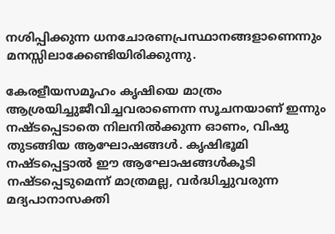നശിപ്പിക്കുന്ന ധനചോരണപ്രസ്ഥാനങ്ങളാണെന്നും മനസ്സിലാക്കേണ്ടിയിരിക്കുന്നു.

കേരളീയസമൂഹം കൃഷിയെ മാത്രം ആശ്രയിച്ചുജീവിച്ചവരാണെന്ന സൂചനയാണ് ഇന്നും നഷ്ടപ്പെടാതെ നിലനില്‍ക്കുന്ന ഓണം, വിഷു തുടങ്ങിയ ആഘോഷങ്ങള്‍. കൃഷിഭൂമി നഷ്ടപ്പെട്ടാല്‍ ഈ ആഘോഷങ്ങള്‍കൂടി നഷ്ടപ്പെടുമെന്ന് മാത്രമല്ല, വര്‍ദ്ധിച്ചുവരുന്ന മദ്യപാനാസക്തി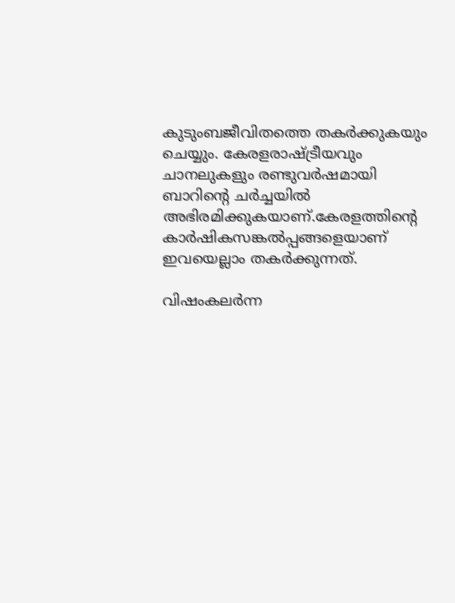കുടുംബജീവിതത്തെ തകര്‍ക്കുകയും ചെയ്യും. കേരളരാഷ്‌ട്രീയവും ചാനലുകളും രണ്ടുവര്‍ഷമായി ബാറിന്റെ ചര്‍ച്ചയില്‍ അഭിരമിക്കുകയാണ്.കേരളത്തിന്റെ കാര്‍ഷികസങ്കല്‍പ്പങ്ങളെയാണ് ഇവയെല്ലാം തകര്‍ക്കുന്നത്.

വിഷംകലര്‍ന്ന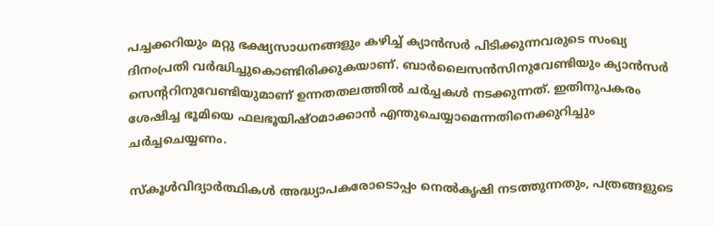പച്ചക്കറിയും മറ്റു ഭക്ഷ്യസാധനങ്ങളും കഴിച്ച് ക്യാന്‍സര്‍ പിടിക്കുന്നവരുടെ സംഖ്യ ദിനംപ്രതി വര്‍ദ്ധിച്ചുകൊണ്ടിരിക്കുകയാണ്. ബാര്‍ലൈസന്‍സിനുവേണ്ടിയും ക്യാന്‍സര്‍ സെന്ററിനുവേണ്ടിയുമാണ് ഉന്നതതലത്തില്‍ ചര്‍ച്ചകള്‍ നടക്കുന്നത്. ഇതിനുപകരം ശേഷിച്ച ഭൂമിയെ ഫലഭൂയിഷ്ഠമാക്കാന്‍ എന്തുചെയ്യാമെന്നതിനെക്കുറിച്ചും ചര്‍ച്ചചെയ്യണം.

സ്‌കൂള്‍വിദ്യാര്‍ത്ഥികള്‍ അദ്ധ്യാപകരോടൊപ്പം നെല്‍കൃഷി നടത്തുന്നതും, പത്രങ്ങളുടെ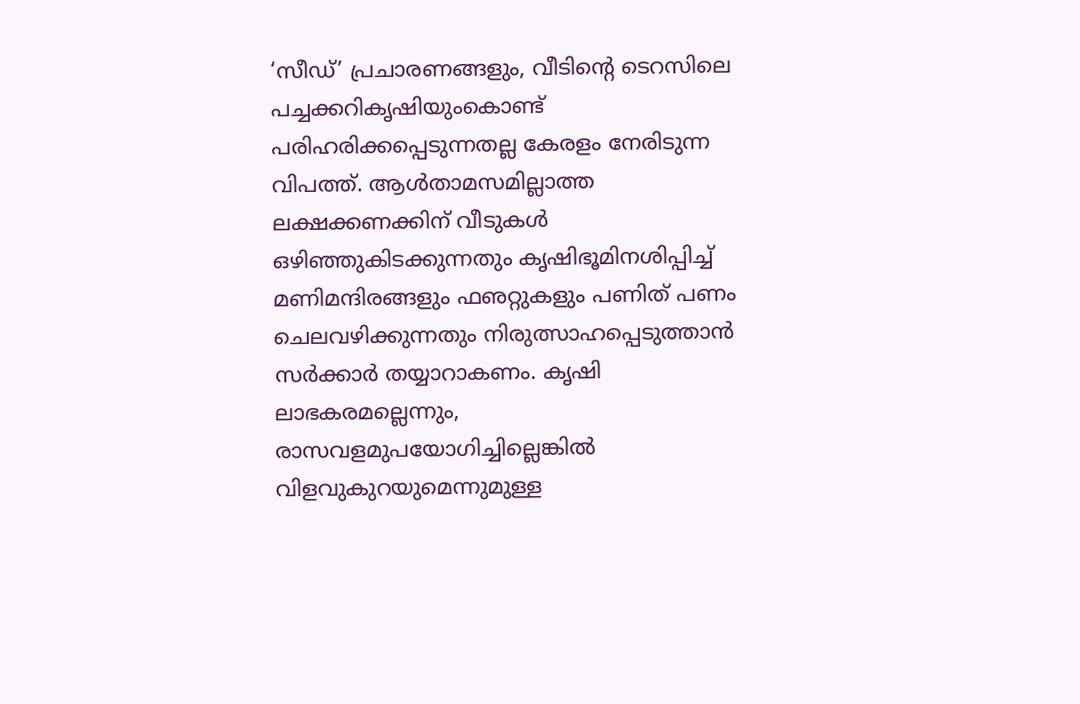‘സീഡ്’ പ്രചാരണങ്ങളും, വീടിന്റെ ടെറസിലെ പച്ചക്കറികൃഷിയുംകൊണ്ട് പരിഹരിക്കപ്പെടുന്നതല്ല കേരളം നേരിടുന്ന വിപത്ത്. ആള്‍താമസമില്ലാത്ത ലക്ഷക്കണക്കിന് വീടുകള്‍ ഒഴിഞ്ഞുകിടക്കുന്നതും കൃഷിഭൂമിനശിപ്പിച്ച് മണിമന്ദിരങ്ങളും ഫഌറ്റുകളും പണിത് പണം ചെലവഴിക്കുന്നതും നിരുത്സാഹപ്പെടുത്താന്‍ സര്‍ക്കാര്‍ തയ്യാറാകണം. കൃഷി ലാഭകരമല്ലെന്നും, രാസവളമുപയോഗിച്ചില്ലെങ്കില്‍ വിളവുകുറയുമെന്നുമുള്ള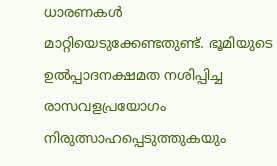ധാരണകള്‍ മാറ്റിയെടുക്കേണ്ടതുണ്ട്. ഭൂമിയുടെ ഉല്‍പ്പാദനക്ഷമത നശിപ്പിച്ച രാസവളപ്രയോഗം നിരുത്സാഹപ്പെടുത്തുകയും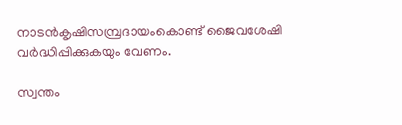നാടന്‍കൃഷിസമ്പ്രദായംകൊണ്ട് ജൈവശേഷി വര്‍ദ്ധിപ്പിക്കുകയും വേണം.

സ്വന്തം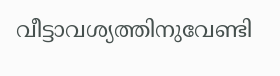വീട്ടാവശ്യത്തിനുവേണ്ടി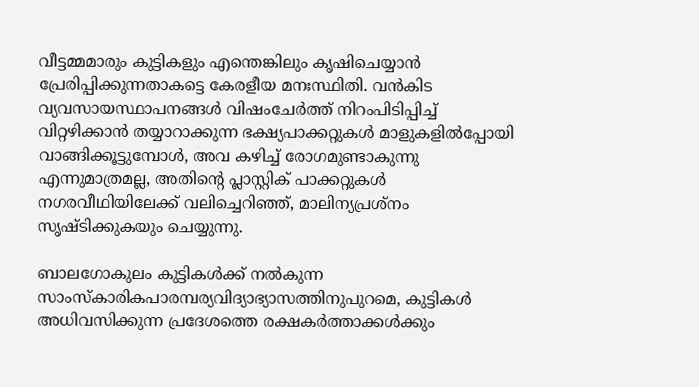വീട്ടമ്മമാരും കുട്ടികളും എന്തെങ്കിലും കൃഷിചെയ്യാന്‍ പ്രേരിപ്പിക്കുന്നതാകട്ടെ കേരളീയ മനഃസ്ഥിതി. വന്‍കിട വ്യവസായസ്ഥാപനങ്ങള്‍ വിഷംചേര്‍ത്ത് നിറംപിടിപ്പിച്ച് വിറ്റഴിക്കാന്‍ തയ്യാറാക്കുന്ന ഭക്ഷ്യപാക്കറ്റുകള്‍ മാളുകളില്‍പ്പോയി വാങ്ങിക്കൂട്ടുമ്പോള്‍, അവ കഴിച്ച് രോഗമുണ്ടാകുന്നു എന്നുമാത്രമല്ല, അതിന്റെ പ്ലാസ്റ്റിക് പാക്കറ്റുകള്‍ നഗരവീഥിയിലേക്ക് വലിച്ചെറിഞ്ഞ്, മാലിന്യപ്രശ്‌നം സൃഷ്ടിക്കുകയും ചെയ്യുന്നു.

ബാലഗോകുലം കുട്ടികള്‍ക്ക് നല്‍കുന്ന സാംസ്‌കാരികപാരമ്പര്യവിദ്യാഭ്യാസത്തിനുപുറമെ, കുട്ടികള്‍ അധിവസിക്കുന്ന പ്രദേശത്തെ രക്ഷകര്‍ത്താക്കള്‍ക്കും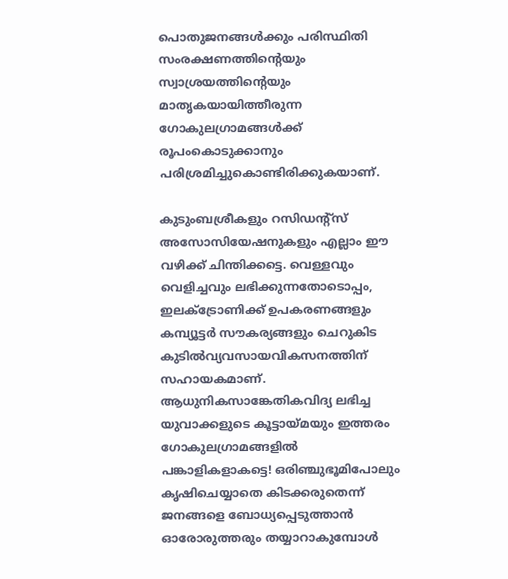പൊതുജനങ്ങള്‍ക്കും പരിസ്ഥിതി സംരക്ഷണത്തിന്റെയും സ്വാശ്രയത്തിന്റെയും മാതൃകയായിത്തീരുന്ന ഗോകുലഗ്രാമങ്ങള്‍ക്ക് രൂപംകൊടുക്കാനും പരിശ്രമിച്ചുകൊണ്ടിരിക്കുകയാണ്.

കുടുംബശ്രീകളും റസിഡന്റ്‌സ് അസോസിയേഷനുകളും എല്ലാം ഈ വഴിക്ക് ചിന്തിക്കട്ടെ. വെള്ളവും വെളിച്ചവും ലഭിക്കുന്നതോടൊപ്പം, ഇലക്‌ട്രോണിക്ക് ഉപകരണങ്ങളും കമ്പ്യൂട്ടര്‍ സൗകര്യങ്ങളും ചെറുകിട കുടില്‍വ്യവസായവികസനത്തിന് സഹായകമാണ്. ആധുനികസാങ്കേതികവിദ്യ ലഭിച്ച യുവാക്കളുടെ കൂട്ടായ്‌മയും ഇത്തരം ഗോകുലഗ്രാമങ്ങളില്‍ പങ്കാളികളാകട്ടെ! ഒരിഞ്ചുഭൂമിപോലും കൃഷിചെയ്യാതെ കിടക്കരുതെന്ന് ജനങ്ങളെ ബോധ്യപ്പെടുത്താന്‍ ഓരോരുത്തരും തയ്യാറാകുമ്പോള്‍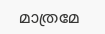മാത്രമേ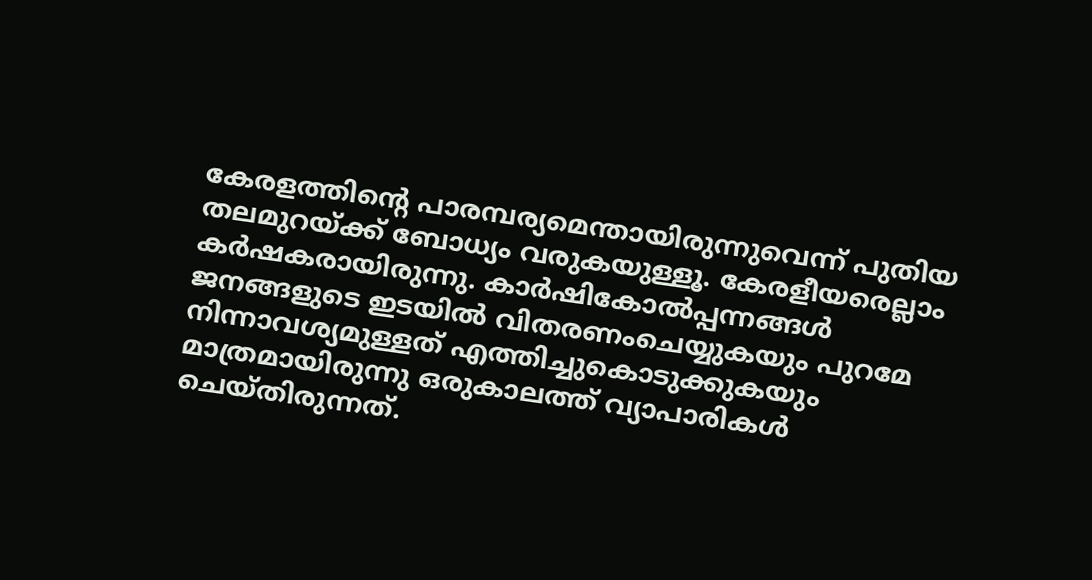കേരളത്തിന്റെ പാരമ്പര്യമെന്തായിരുന്നുവെന്ന് പുതിയ തലമുറയ്‌ക്ക് ബോധ്യം വരുകയുള്ളൂ. കേരളീയരെല്ലാം കര്‍ഷകരായിരുന്നു. കാര്‍ഷികോല്‍പ്പന്നങ്ങള്‍ ജനങ്ങളുടെ ഇടയില്‍ വിതരണംചെയ്യുകയും പുറമേ നിന്നാവശ്യമുള്ളത് എത്തിച്ചുകൊടുക്കുകയും മാത്രമായിരുന്നു ഒരുകാലത്ത് വ്യാപാരികള്‍ ചെയ്തിരുന്നത്.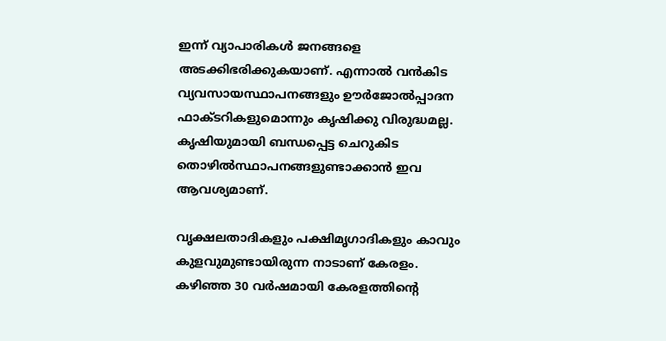ഇന്ന് വ്യാപാരികള്‍ ജനങ്ങളെ അടക്കിഭരിക്കുകയാണ്. എന്നാല്‍ വന്‍കിട വ്യവസായസ്ഥാപനങ്ങളും ഊര്‍ജോല്‍പ്പാദന ഫാക്ടറികളുമൊന്നും കൃഷിക്കു വിരുദ്ധമല്ല. കൃഷിയുമായി ബന്ധപ്പെട്ട ചെറുകിട തൊഴില്‍സ്ഥാപനങ്ങളുണ്ടാക്കാന്‍ ഇവ ആവശ്യമാണ്.

വൃക്ഷലതാദികളും പക്ഷിമൃഗാദികളും കാവും കുളവുമുണ്ടായിരുന്ന നാടാണ് കേരളം. കഴിഞ്ഞ 30 വര്‍ഷമായി കേരളത്തിന്റെ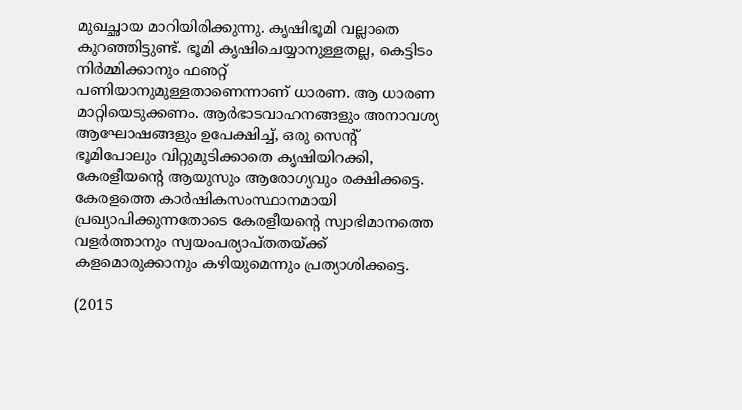മുഖച്ഛായ മാറിയിരിക്കുന്നു. കൃഷിഭൂമി വല്ലാതെ കുറഞ്ഞിട്ടുണ്ട്. ഭൂമി കൃഷിചെയ്യാനുള്ളതല്ല, കെട്ടിടം നിര്‍മ്മിക്കാനും ഫഌറ്റ് പണിയാനുമുള്ളതാണെന്നാണ് ധാരണ. ആ ധാരണ മാറ്റിയെടുക്കണം. ആര്‍ഭാടവാഹനങ്ങളും അനാവശ്യ ആഘോഷങ്ങളും ഉപേക്ഷിച്ച്, ഒരു സെന്റ് ഭൂമിപോലും വിറ്റുമുടിക്കാതെ കൃഷിയിറക്കി, കേരളീയന്റെ ആയുസും ആരോഗ്യവും രക്ഷിക്കട്ടെ. കേരളത്തെ കാര്‍ഷികസംസ്ഥാനമായി പ്രഖ്യാപിക്കുന്നതോടെ കേരളീയന്റെ സ്വാഭിമാനത്തെ വളര്‍ത്താനും സ്വയംപര്യാപ്തതയ്‌ക്ക് കളമൊരുക്കാനും കഴിയുമെന്നും പ്രത്യാശിക്കട്ടെ.

(2015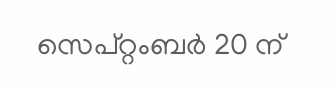സെപ്റ്റംബര്‍ 20 ന്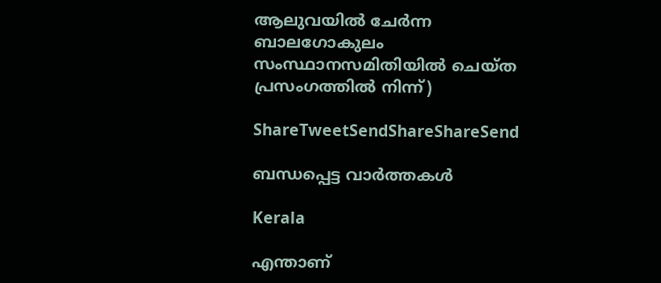ആലുവയില്‍ ചേര്‍ന്ന ബാലഗോകുലം സംസ്ഥാനസമിതിയില്‍ ചെയ്ത പ്രസംഗത്തില്‍ നിന്ന്)

ShareTweetSendShareShareSend

ബന്ധപ്പെട്ട വാര്‍ത്തകള്‍

Kerala

എന്താണ്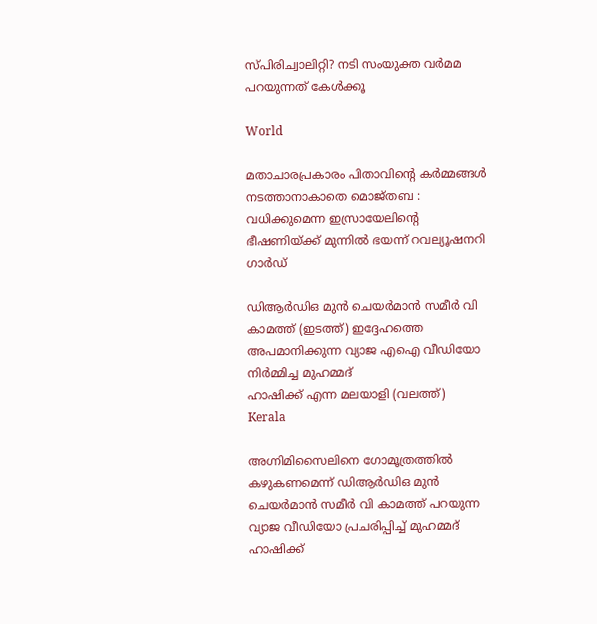സ്പിരിച്വാലിറ്റി? നടി സംയുക്ത വര്‍മമ പറയുന്നത് കേള്‍ക്കൂ

World

മതാചാരപ്രകാരം പിതാവിന്റെ കർമ്മങ്ങൾ നടത്താനാകാതെ മൊജ്തബ : വധിക്കുമെന്ന ഇസ്രായേലിന്റെ ഭീഷണിയ്‌ക്ക് മുന്നിൽ ഭയന്ന് റവല്യൂഷനറി ഗാർഡ്

ഡിആര്‍ഡിഒ മുന്‍ ചെയര്‍മാന്‍ സമീര്‍ വി കാമത്ത് (ഇടത്ത്) ഇദ്ദേഹത്തെ അപമാനിക്കുന്ന വ്യാജ എഐ വീഡിയോ നിര്‍മ്മിച്ച മുഹമ്മദ്
ഹാഷിക്ക് എന്ന മലയാളി (വലത്ത്)
Kerala

അഗ്നിമിസൈലിനെ ഗോമൂത്രത്തില്‍ കഴുകണമെന്ന് ഡിആര്‍ഡിഒ മുന്‍ ചെയര്‍മാന്‍ സമീര്‍ വി കാമത്ത് പറയുന്ന വ്യാജ വീഡിയോ പ്രചരിപ്പിച്ച് മുഹമ്മദ് ഹാഷിക്ക്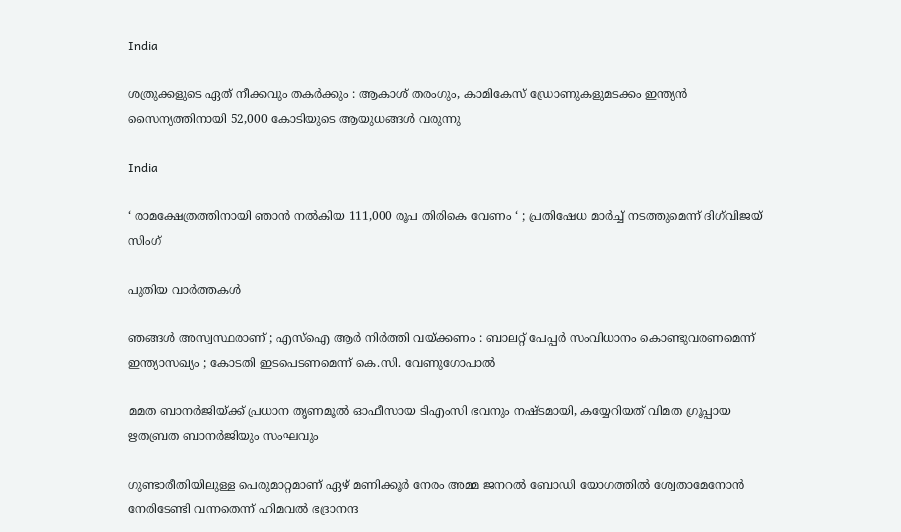India

ശത്രുക്കളുടെ ഏത് നീക്കവും തകർക്കും : ആകാശ് തരംഗും, കാമികേസ് ഡ്രോണുകളുമടക്കം ഇന്ത്യൻ സൈന്യത്തിനായി 52,000 കോടിയുടെ ആയുധങ്ങൾ വരുന്നു

India

‘ രാമക്ഷേത്രത്തിനായി ഞാൻ നൽകിയ 111,000 രൂപ തിരികെ വേണം ‘ ; പ്രതിഷേധ മാർച്ച് നടത്തുമെന്ന് ദിഗ്‌വിജയ് സിംഗ്

പുതിയ വാര്‍ത്തകള്‍

ഞങ്ങൾ അസ്വസ്ഥരാണ് ; എസ്ഐ ആർ നിർത്തി വയ്‌ക്കണം : ബാലറ്റ് പേപ്പർ സംവിധാനം കൊണ്ടുവരണമെന്ന് ഇന്ത്യാസഖ്യം ; കോടതി ഇടപെടണമെന്ന് കെ.സി. വേണുഗോപാൽ

മമത ബാനര്‍ജിയ്‌ക്ക് പ്രധാന തൃണമൂല്‍ ഓഫീസായ ടിഎംസി ഭവനും നഷ്ടമായി, കയ്യേറിയത് വിമത ഗ്രൂപ്പായ ഋതബ്രത ബാനര്‍ജിയും സംഘവും

ഗുണ്ടാരീതിയിലുള്ള പെരുമാറ്റമാണ് ഏഴ് മണിക്കൂര്‍ നേരം അമ്മ ജനറല്‍ ബോഡി യോഗത്തില്‍ ശ്വേതാമേനോന്‍ നേരിടേണ്ടി വന്നതെന്ന് ഹിമവല്‍ ഭദ്രാനന്ദ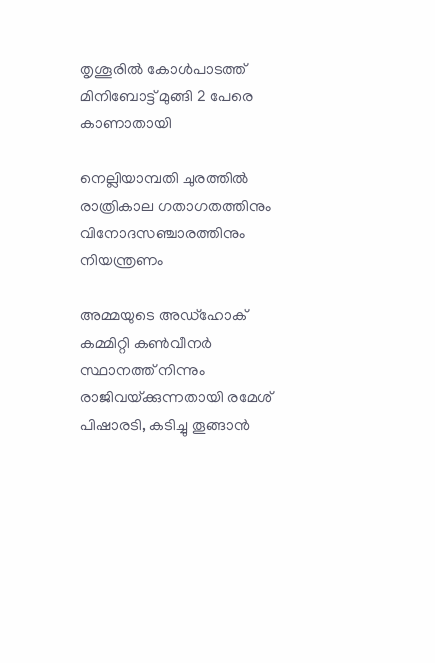തൃശൂരില്‍ കോള്‍പാടത്ത് മിനിബോട്ട് മുങ്ങി 2 പേരെ കാണാതായി

നെല്ലിയാമ്പതി ചുരത്തില്‍ രാത്രികാല ഗതാഗതത്തിനും വിനോദസഞ്ചാരത്തിനും നിയന്ത്രണം

അമ്മയുടെ അഡ്‌ഹോക് കമ്മിറ്റി കണ്‍വീനര്‍ സ്ഥാനത്ത് നിന്നും രാജിവയ്‌ക്കുന്നതായി രമേശ് പിഷാരടി, കടിച്ചു തൂങ്ങാന്‍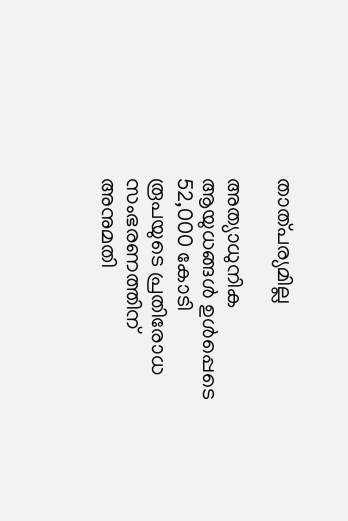താത്പര്യമില്ല

അത്യാധുനിക ആയുധങ്ങൾ ഉൾപ്പെടെ 52,000 കോടി രൂപയുടെ പ്രതിരോധ സംഭരണത്തിന് അനുമതി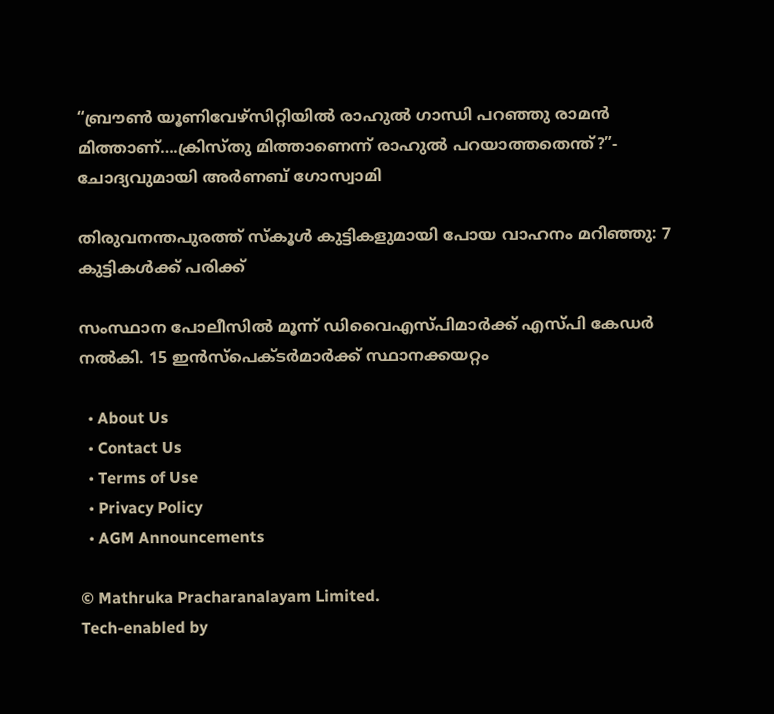“ബ്രൗണ്‍ യൂണിവേഴ്സിറ്റിയില്‍ രാഹുല്‍ ഗാന്ധി പറഞ്ഞു രാമന്‍ മിത്താണ്….ക്രിസ്തു മിത്താണെന്ന് രാഹുല്‍ പറയാത്തതെന്ത്?”- ചോദ്യവുമായി അര്‍ണബ് ഗോസ്വാമി

തിരുവനന്തപുരത്ത് സ്‌കൂള്‍ കുട്ടികളുമായി പോയ വാഹനം മറിഞ്ഞു: 7 കുട്ടികള്‍ക്ക് പരിക്ക്

സംസ്ഥാന പോലീസില്‍ മൂന്ന് ഡിവൈഎസ്പിമാര്‍ക്ക് എസ്പി കേഡര്‍ നല്‍കി. 15 ഇന്‍സ്പെക്ടര്‍മാര്‍ക്ക് സ്ഥാനക്കയറ്റം

  • About Us
  • Contact Us
  • Terms of Use
  • Privacy Policy
  • AGM Announcements

© Mathruka Pracharanalayam Limited.
Tech-enabled by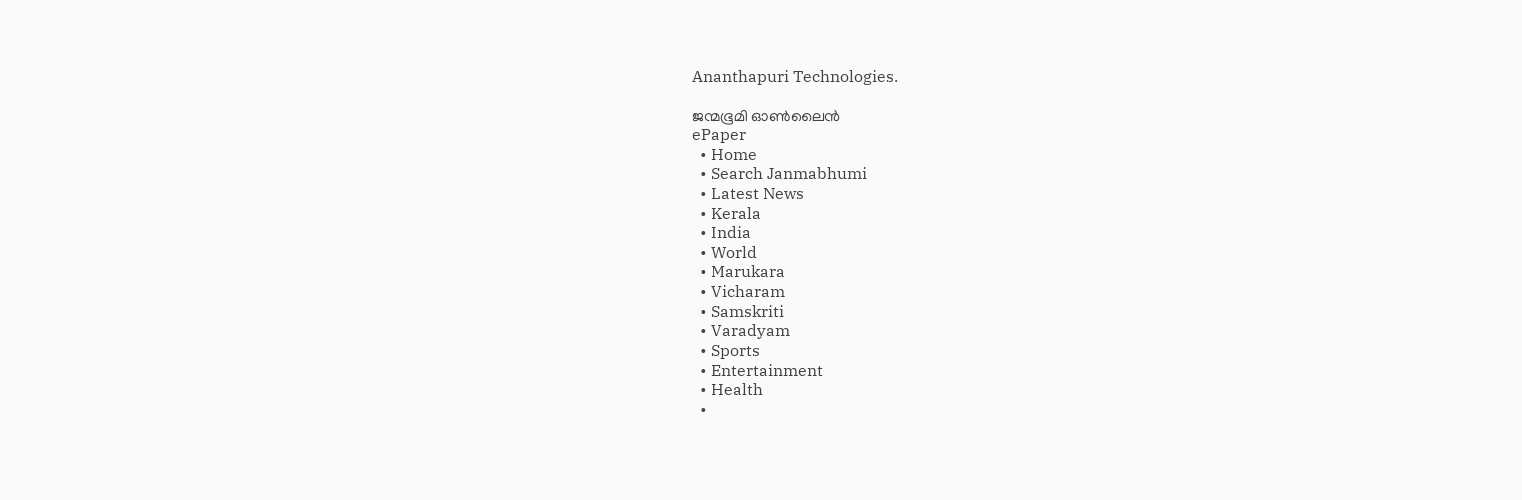Ananthapuri Technologies.

ജന്മഭൂമി ഓണ്‍ലൈന്‍
ePaper
  • Home
  • Search Janmabhumi
  • Latest News
  • Kerala
  • India
  • World
  • Marukara
  • Vicharam
  • Samskriti
  • Varadyam
  • Sports
  • Entertainment
  • Health
  •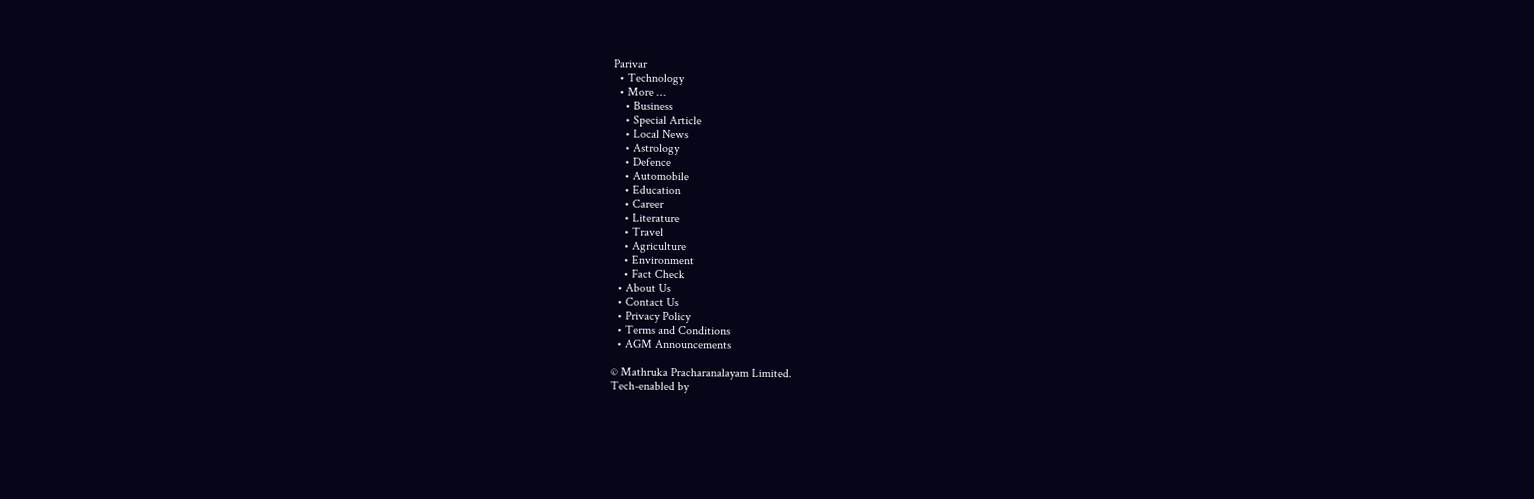Parivar
  • Technology
  • More …
    • Business
    • Special Article
    • Local News
    • Astrology
    • Defence
    • Automobile
    • Education
    • Career
    • Literature
    • Travel
    • Agriculture
    • Environment
    • Fact Check
  • About Us
  • Contact Us
  • Privacy Policy
  • Terms and Conditions
  • AGM Announcements

© Mathruka Pracharanalayam Limited.
Tech-enabled by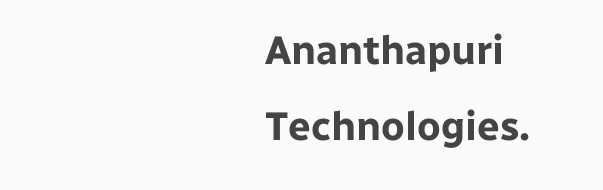Ananthapuri Technologies.